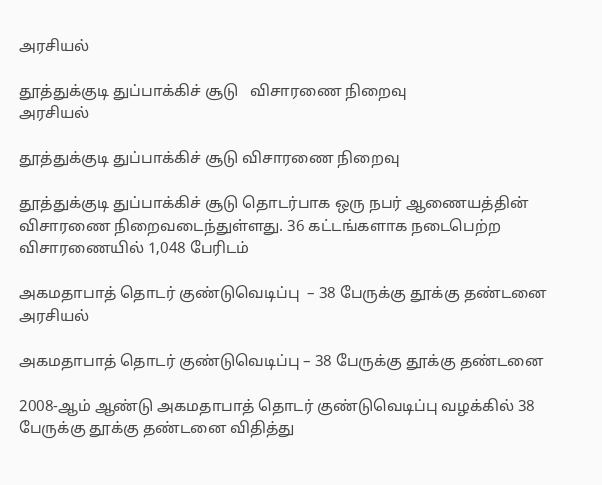அரசியல்

தூத்துக்குடி துப்பாக்கிச் சூடு   விசாரணை நிறைவு
அரசியல்

தூத்துக்குடி துப்பாக்கிச் சூடு விசாரணை நிறைவு

தூத்துக்குடி துப்பாக்கிச் சூடு தொடர்பாக ஒரு நபர் ஆணையத்தின் விசாரணை நிறைவடைந்துள்ளது. 36 கட்டங்களாக நடைபெற்ற விசாரணையில் 1,048 பேரிடம்

அகமதாபாத் தொடர் குண்டுவெடிப்பு  – 38 பேருக்கு தூக்கு தண்டனை
அரசியல்

அகமதாபாத் தொடர் குண்டுவெடிப்பு – 38 பேருக்கு தூக்கு தண்டனை

2008-ஆம் ஆண்டு அகமதாபாத் தொடர் குண்டுவெடிப்பு வழக்கில் 38 பேருக்கு தூக்கு தண்டனை விதித்து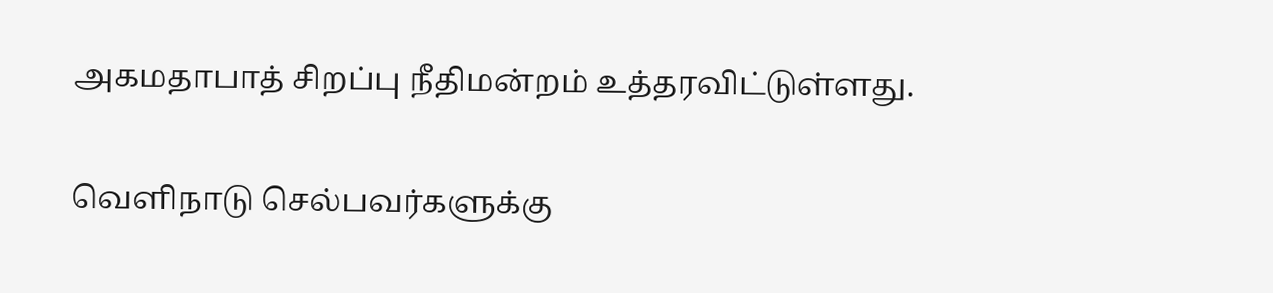அகமதாபாத் சிறப்பு நீதிமன்றம் உத்தரவிட்டுள்ளது.

வெளிநாடு செல்பவர்களுக்கு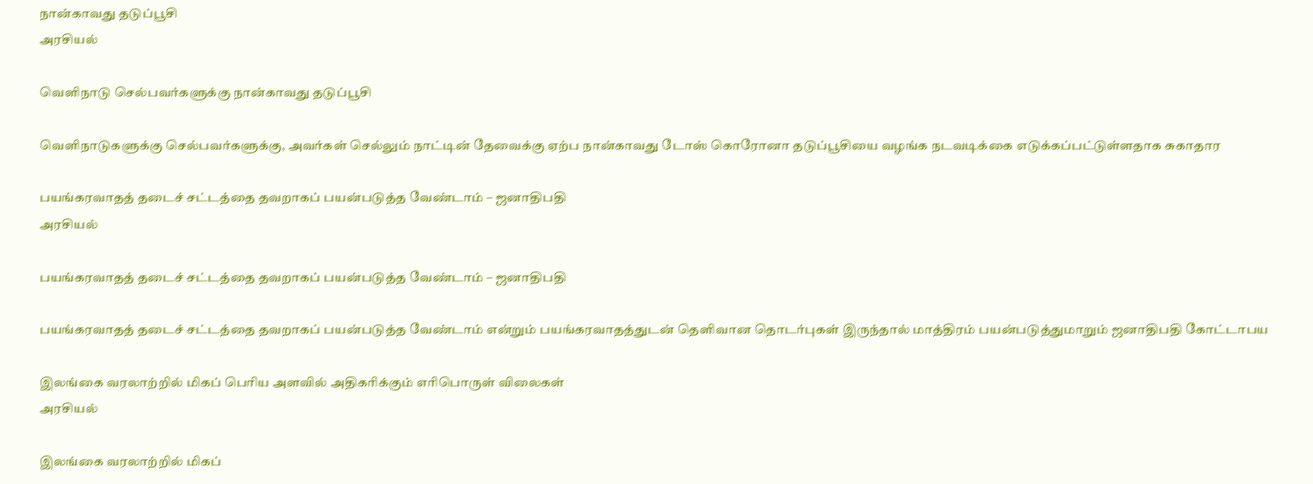நான்காவது தடுப்பூசி
அரசியல்

வெளிநாடு செல்பவர்களுக்கு நான்காவது தடுப்பூசி

வெளிநாடுகளுக்கு செல்பவர்களுக்கு, அவர்கள் செல்லும் நாட்டின் தேவைக்கு ஏற்ப நான்காவது டோஸ் கொரோனா தடுப்பூசியை வழங்க நடவடிக்கை எடுக்கப்பட்டுள்ளதாக சுகாதார

பயங்கரவாதத் தடைச் சட்டத்தை தவறாகப் பயன்படுத்த வேண்டாம் – ஜனாதிபதி
அரசியல்

பயங்கரவாதத் தடைச் சட்டத்தை தவறாகப் பயன்படுத்த வேண்டாம் – ஜனாதிபதி

பயங்கரவாதத் தடைச் சட்டத்தை தவறாகப் பயன்படுத்த வேண்டாம் என்றும் பயங்கரவாதத்துடன் தெளிவான தொடர்புகள் இருந்தால் மாத்திரம் பயன்படுத்துமாறும் ஜனாதிபதி கோட்டாபய

இலங்கை வரலாற்றில் மிகப் பெரிய அளவில் அதிகரிக்கும் எரிபொருள் விலைகள்
அரசியல்

இலங்கை வரலாற்றில் மிகப்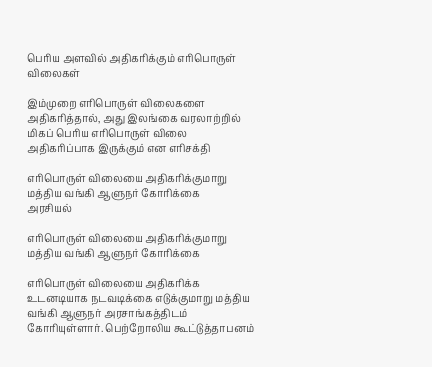பெரிய அளவில் அதிகரிக்கும் எரிபொருள் விலைகள்

இம்முறை எரிபொருள் விலைகளை அதிகரித்தால், அது இலங்கை வரலாற்றில் மிகப் பெரிய எரிபொருள் விலை அதிகரிப்பாக இருக்கும் என எரிசக்தி

எரிபொருள் விலையை அதிகரிக்குமாறு மத்திய வங்கி ஆளுநர் கோரிக்கை
அரசியல்

எரிபொருள் விலையை அதிகரிக்குமாறு மத்திய வங்கி ஆளுநர் கோரிக்கை

எரிபொருள் விலையை அதிகரிக்க உடனடியாக நடவடிக்கை எடுக்குமாறு மத்திய வங்கி ஆளுநர் அரசாங்கத்திடம் கோரியுள்ளார். பெற்றோலிய கூட்டுத்தாபனம்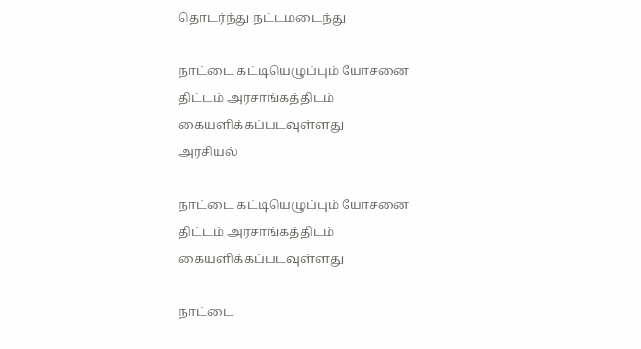தொடர்ந்து நட்டமடைந்து

நாட்டை கட்டியெழுப்பும் யோசனை திட்டம் அரசாங்கத்திடம் கையளிக்கப்படவுள்ளது
அரசியல்

நாட்டை கட்டியெழுப்பும் யோசனை திட்டம் அரசாங்கத்திடம் கையளிக்கப்படவுள்ளது

நாட்டை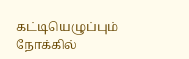கட்டியெழுப்பும் நோக்கில்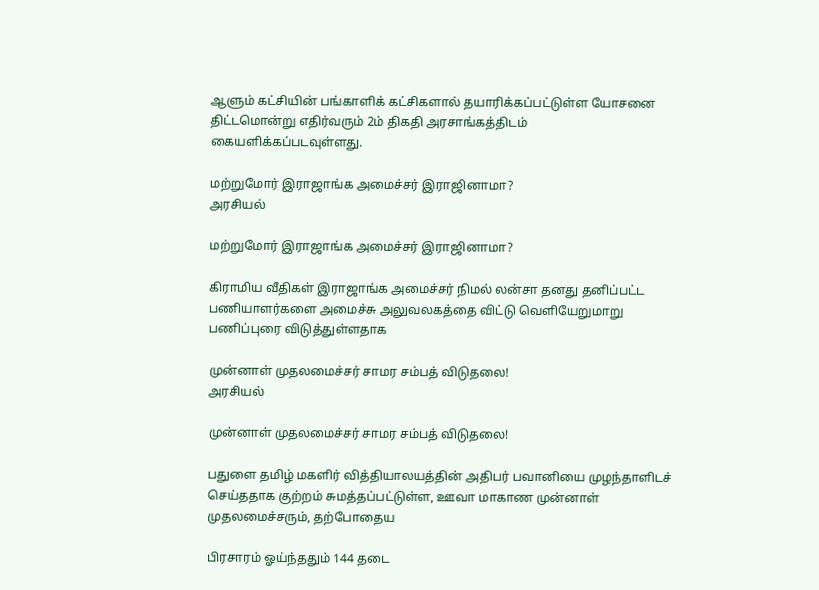ஆளும் கட்சியின் பங்காளிக் கட்சிகளால் தயாரிக்கப்பட்டுள்ள யோசனை திட்டமொன்று எதிர்வரும் 2ம் திகதி அரசாங்கத்திடம் கையளிக்கப்படவுள்ளது.

மற்றுமோர் இராஜாங்க அமைச்சர் இராஜினாமா?
அரசியல்

மற்றுமோர் இராஜாங்க அமைச்சர் இராஜினாமா?

கிராமிய வீதிகள் இராஜாங்க அமைச்சர் நிமல் லன்சா தனது தனிப்பட்ட பணியாளர்களை அமைச்சு அலுவலகத்தை விட்டு வெளியேறுமாறு பணிப்புரை விடுத்துள்ளதாக

முன்னாள் முதலமைச்சர் சாமர சம்பத் விடுதலை!
அரசியல்

முன்னாள் முதலமைச்சர் சாமர சம்பத் விடுதலை!

பதுளை தமிழ் மகளிர் வித்தியாலயத்தின் அதிபர் பவானியை முழந்தாளிடச் செய்ததாக குற்றம் சுமத்தப்பட்டுள்ள, ஊவா மாகாண முன்னாள் முதலமைச்சரும், தற்போதைய

பிரசாரம் ஓய்ந்ததும் 144 தடை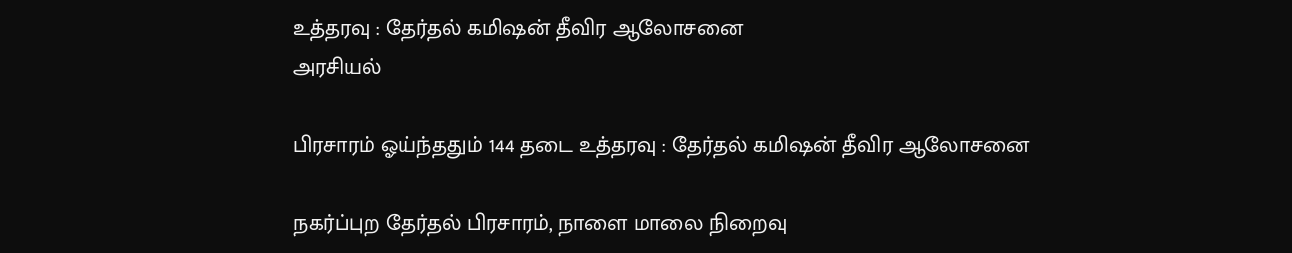உத்தரவு : தேர்தல் கமிஷன் தீவிர ஆலோசனை
அரசியல்

பிரசாரம் ஓய்ந்ததும் 144 தடை உத்தரவு : தேர்தல் கமிஷன் தீவிர ஆலோசனை

நகர்ப்புற தேர்தல் பிரசாரம், நாளை மாலை நிறைவு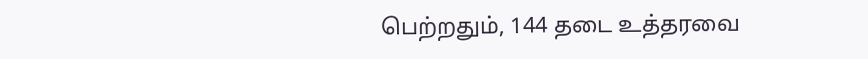பெற்றதும், 144 தடை உத்தரவை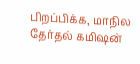பிறப்பிக்க, மாநில தேர்தல் கமிஷன்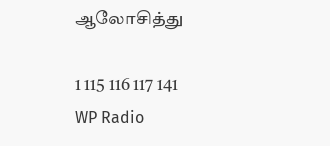ஆலோசித்து

1 115 116 117 141
WP Radio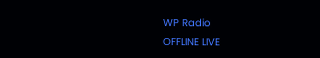WP Radio
OFFLINE LIVE